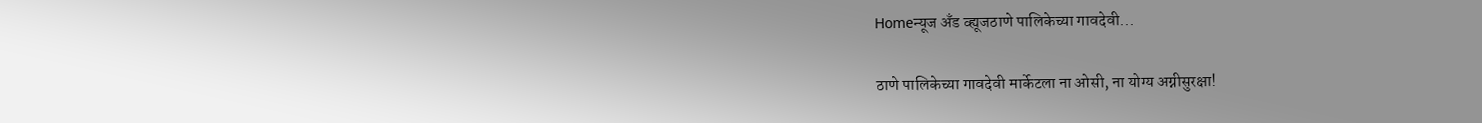Homeन्यूज अँड व्ह्यूजठाणे पालिकेच्या गावदेवी...

ठाणे पालिकेच्या गावदेवी मार्केटला ना ओसी, ना योग्य अग्नीसुरक्षा!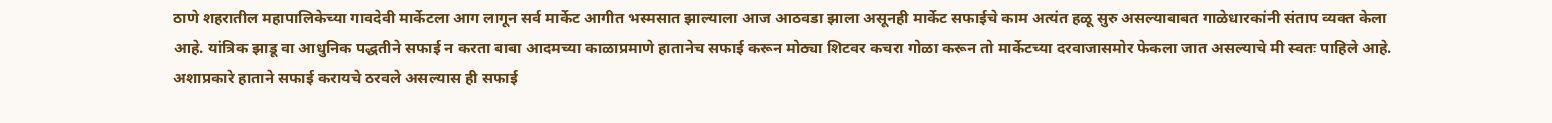ठाणे शहरातील महापालिकेच्या गावदेवी मार्केटला आग लागून सर्व मार्केट आगीत भस्मसात झाल्याला आज आठवडा झाला असूनही मार्केट सफाईचे काम अत्यंत हळू सुरु असल्याबाबत गाळेधारकांनी संताप व्यक्त केला आहे. यांत्रिक झाडू वा आधुनिक पद्धतीने सफाई न करता बाबा आदमच्या काळाप्रमाणे हातानेच सफाई करून मोठ्या शिटवर कचरा गोळा करून तो मार्केटच्या दरवाजासमोर फेकला जात असल्याचे मी स्वतः पाहिले आहे. अशाप्रकारे हाताने सफाई करायचे ठरवले असल्यास ही सफाई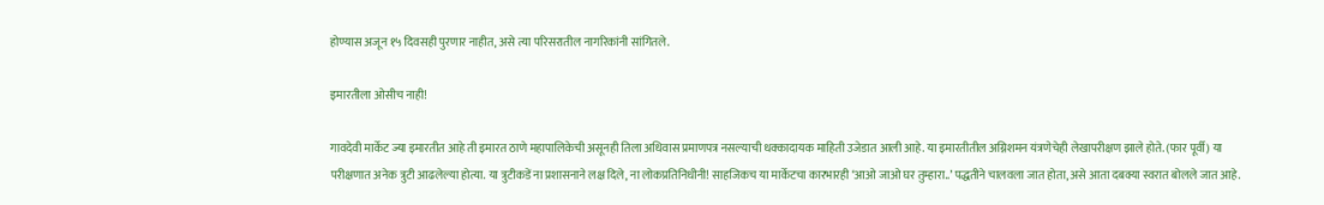होण्यास अजून १५ दिवसही पुरणार नाहीत, असे त्या परिसरातील नागरिकांनी सांगितले.

इमारतीला ओसीच नाही!

गावदेवी मार्केट ज्या इमारतीत आहे ती इमारत ठाणे महापालिकेची असूनही तिला अधिवास प्रमाणपत्र नसल्याची धक्कादायक माहिती उजेडात आली आहे. या इमारतीतील अग्निशमन यंत्रणेचेही लेखापरीक्षण झाले होते. (फार पूर्वी) या परीक्षणात अनेक त्रुटी आढलेल्या होत्या. या त्रुटीकडें ना प्रशासनाने लक्ष दिले, ना लोकप्रतिनिधीनी! साहजिकच या मार्केटचा कारभारही ‘आओ जाओ घर तुम्हारा..’ पद्धतीने चालवला जात होता, असे आता दबक्या स्वरात बोलले जात आहे.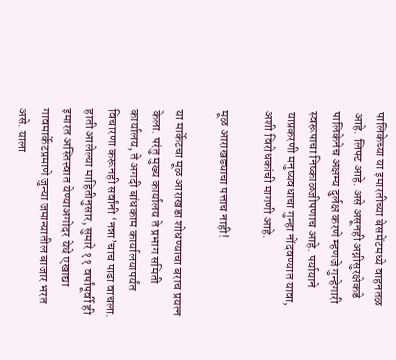पालिकेच्या या इमारतीच्या बेसमेंटमध्ये वाहनतळ आहे. लिफ्ट आहे. असे असूनही अग्नीसुरक्षेकडे पालिकेनेच अक्षम्य दुर्लक्ष करणे म्हणजे गुन्हेगारी स्वरूपाचा निष्काळजीपणाच आहे. पर्यायाने याप्रकरणी मनुष्यवधाचा गुन्हा नोंदवण्यात यावा, अशी विरोधकांची मागणी आहे.

मूळ आराखड्याचा पत्ताच नाही!

या मार्केटचा मूळ आराखडा शोधण्याचा बराच प्रयत्न केला. परंतु मुख्य कार्यालय ते प्रभाग समिती कार्यालय, ते अगदी बांधकाम कार्यालयापर्यंत विचारणा करूनही सर्वांनी ‘नन्ना’चाच पाढा वाचला. हाती आलेल्या माहितीनुसार, सुमारे ११ वर्षांपूर्वी ही इमारत अस्तित्त्वात येण्याअगोदर येथे एखाद्या गावमार्केटप्रमाणे जुन्या जमान्यातील बाजार भरत असे. याला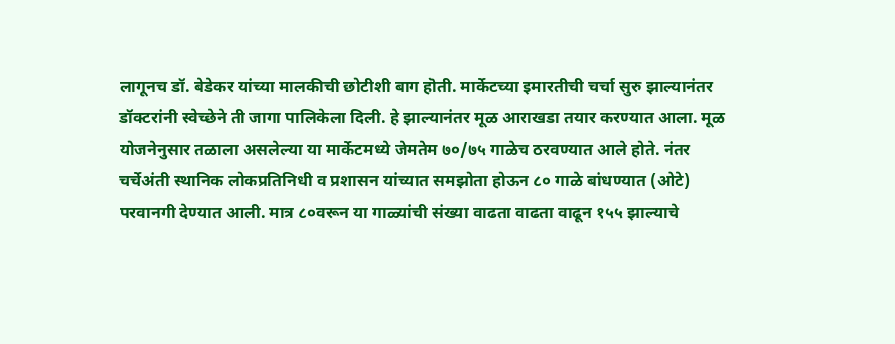लागूनच डॉ. बेडेकर यांच्या मालकीची छोटीशी बाग हॊती. मार्केटच्या इमारतीची चर्चा सुरु झाल्यानंतर डॉक्टरांनी स्वेच्छेने ती जागा पालिकेला दिली. हे झाल्यानंतर मूळ आराखडा तयार करण्यात आला. मूळ योजनेनुसार तळाला असलेल्या या मार्केटमध्ये जेमतेम ७०/७५ गाळेच ठरवण्यात आले होते. नंतर चर्चेअंती स्थानिक लोकप्रतिनिधी व प्रशासन यांच्यात समझोता होऊन ८० गाळे बांधण्यात (ओटे) परवानगी देण्यात आली. मात्र ८०वरून या गाळ्यांची संख्या वाढता वाढता वाढून १५५ झाल्याचे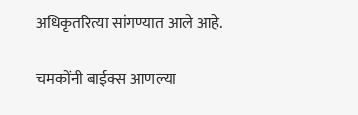अधिकृतरित्या सांगण्यात आले आहे.

चमकोंनी बाईक्स आणल्या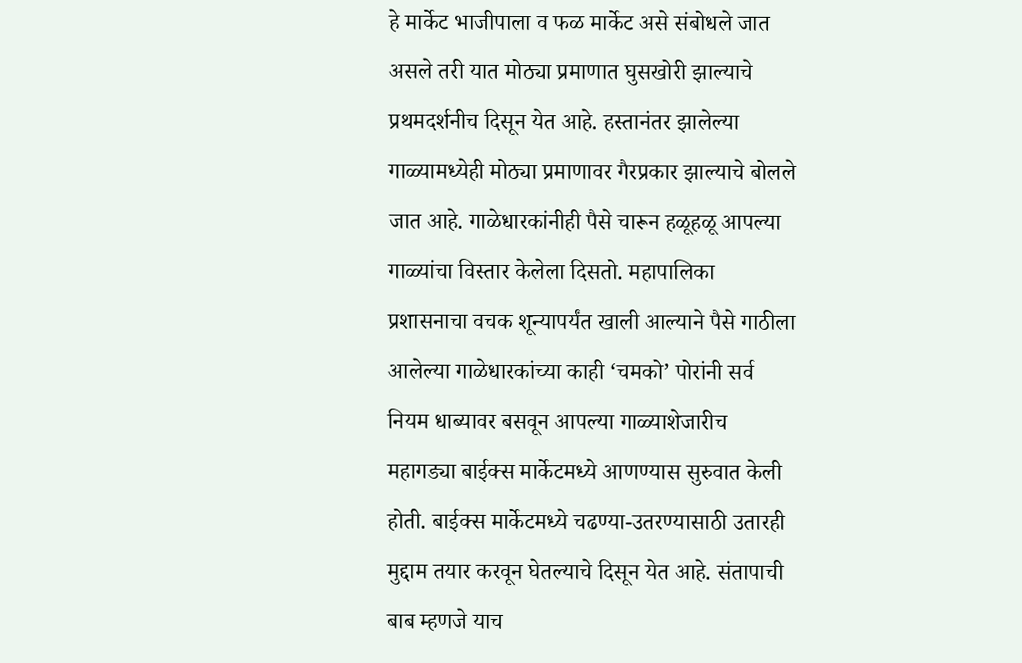हे मार्केट भाजीपाला व फळ मार्केट असे संबोधले जात असले तरी यात मोठ्या प्रमाणात घुसखोरी झाल्याचे प्रथमदर्शनीच दिसून येत आहे. हस्तानंतर झालेल्या गाळ्यामध्येही मोठ्या प्रमाणावर गैरप्रकार झाल्याचे बोलले जात आहे. गाळेधारकांनीही पैसे चारून हळूहळू आपल्या गाळ्यांचा विस्तार केलेला दिसतो. महापालिका प्रशासनाचा वचक शून्यापर्यंत खाली आल्याने पैसे गाठीला आलेल्या गाळेधारकांच्या काही ‘चमको’ पोरांनी सर्व नियम धाब्यावर बसवून आपल्या गाळ्याशेजारीच महागड्या बाईक्स मार्केटमध्ये आणण्यास सुरुवात केली होती. बाईक्स मार्केटमध्ये चढण्या-उतरण्यासाठी उतारही मुद्दाम तयार करवून घेतल्याचे दिसून येत आहे. संतापाची बाब म्हणजे याच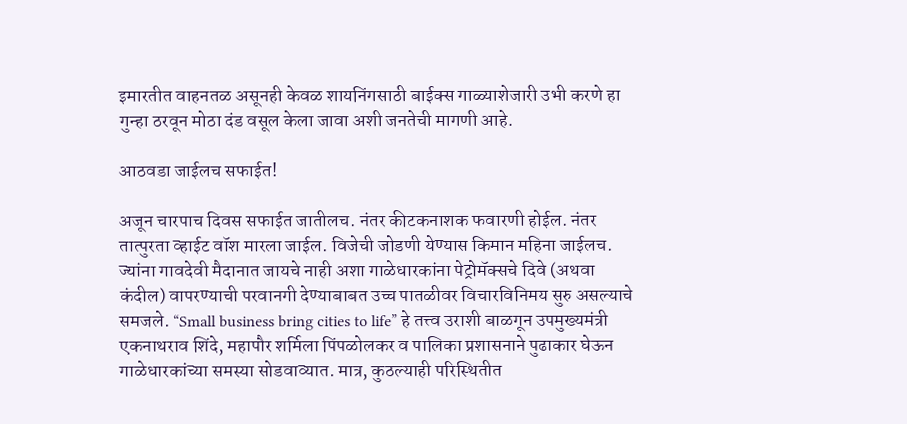इमारतीत वाहनतळ असूनही केवळ शायनिंगसाठी बाईक्स गाळ्याशेजारी उभी करणे हा गुन्हा ठरवून मोठा दंड वसूल केला जावा अशी जनतेची मागणी आहे.

आठवडा जाईलच सफाईत!

अजून चारपाच दिवस सफाईत जातीलच. नंतर कीटकनाशक फवारणी होईल. नंतर तात्पुरता व्हाईट वॉश मारला जाईल. विजेची जोडणी येण्यास किमान महिना जाईलच. ज्यांना गावदेवी मैदानात जायचे नाही अशा गाळेधारकांना पेट्रोमॅक्सचे दिवे (अथवा कंदील) वापरण्याची परवानगी देण्याबाबत उच्च पातळीवर विचारविनिमय सुरु असल्याचे समजले. “Small business bring cities to life” हे तत्त्व उराशी बाळगून उपमुख्यमंत्री एकनाथराव शिंदे, महापौर शर्मिला पिंपळोलकर व पालिका प्रशासनाने पुढाकार घेऊन गाळेधारकांच्या समस्या सोडवाव्यात. मात्र, कुठल्याही परिस्थितीत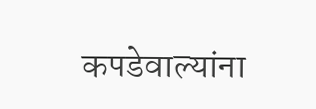कपडेवाल्यांना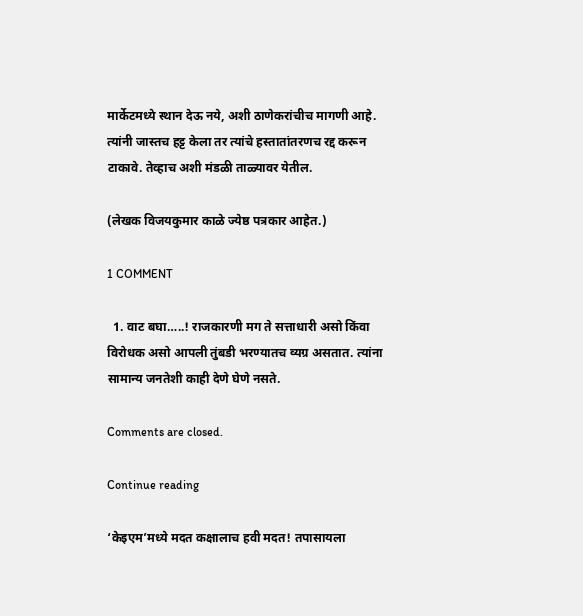मार्केटमध्ये स्थान देऊ नये, अशी ठाणेकरांचीच मागणी आहे. त्यांनी जास्तच हट्ट केला तर त्यांचे हस्तातांतरणच रद्द करून टाकावे. तेव्हाच अशी मंडळी ताळ्यावर येतील.

(लेखक विजयकुमार काळे ज्येष्ठ पत्रकार आहेत.)

1 COMMENT

  1. वाट बघा…..! राजकारणी मग ते सत्ताधारी असो किंवा विरोधक असो आपली तुंबडी भरण्यातच व्यग्र असतात. त्यांना सामान्य जनतेशी काही देणे घेणे नसते.

Comments are closed.

Continue reading

‘केइएम’मध्ये मदत कक्षालाच हवी मदत! तपासायला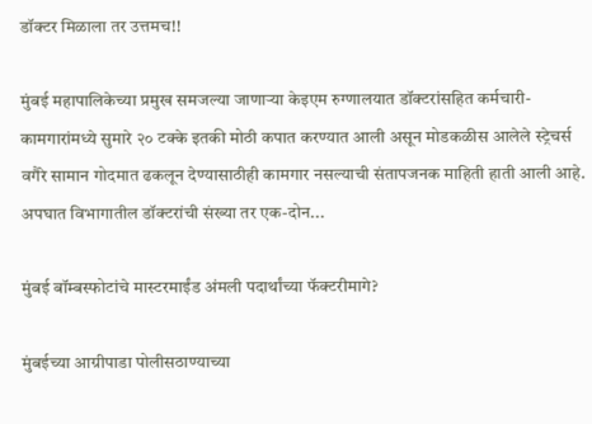डॉक्टर मिळाला तर उत्तमच!!

मुंबई महापालिकेच्या प्रमुख समजल्या जाणाऱ्या केइएम रुग्णालयात डॉक्टरांसहित कर्मचारी-कामगारांमध्ये सुमारे २० टक्के इतकी मोठी कपात करण्यात आली असून मोडकळीस आलेले स्ट्रेचर्स वगैरे सामान गोदमात ढकलून देण्यासाठीही कामगार नसल्याची संतापजनक माहिती हाती आली आहे. अपघात विभागातील डॉक्टरांची संख्या तर एक-दोन...

मुंबई बॉम्बस्फोटांचे मास्टरमाईंड अंमली पदार्थांच्या फॅक्टरीमागे?

मुंबईच्या आग्रीपाडा पोलीसठाण्याच्या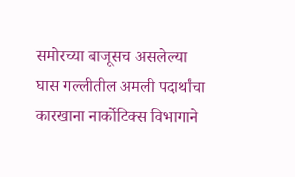समोरच्या बाजूसच असलेल्या घास गल्लीतील अमली पदार्थांचा कारखाना नार्कोटिक्स विभागाने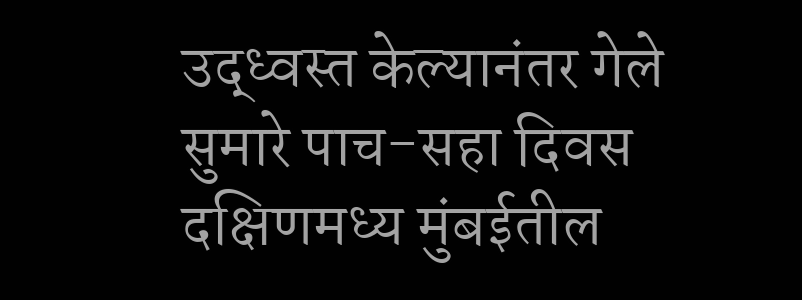उद्ध्वस्त केल्यानंतर गेले सुमारे पाच-सहा दिवस दक्षिणमध्य मुंबईतील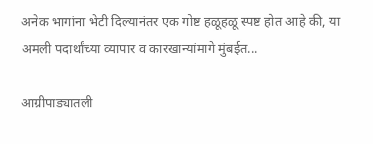अनेक भागांना भेटी दिल्यानंतर एक गोष्ट हळूहळू स्पष्ट होत आहे की, या अमली पदार्थांच्या व्यापार व कारखान्यांमागे मुंबईत...

आग्रीपाड्यातली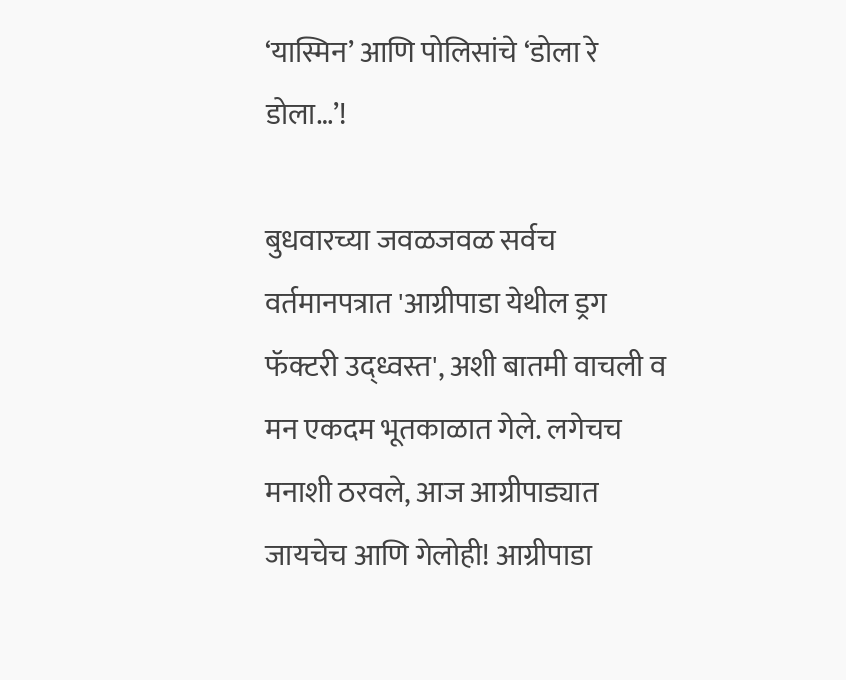‘यास्मिन’ आणि पोलिसांचे ‘डोला रे डोला…’!

बुधवारच्या जवळजवळ सर्वच वर्तमानपत्रात 'आग्रीपाडा येथील ड्रग फॅक्टरी उद्ध्वस्त', अशी बातमी वाचली व मन एकदम भूतकाळात गेले. लगेचच मनाशी ठरवले, आज आग्रीपाड्यात जायचेच आणि गेलोही! आग्रीपाडा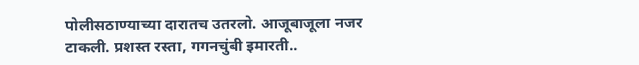पोलीसठाण्याच्या दारातच उतरलो. आजूबाजूला नजर टाकली. प्रशस्त रस्ता, गगनचुंबी इमारती..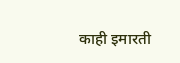काही इमारती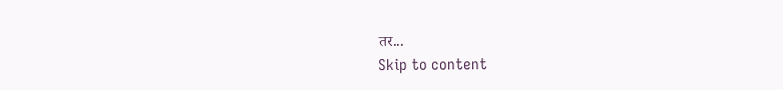तर...
Skip to content